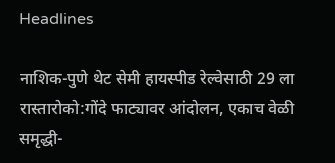Headlines

नाशिक-पुणे थेट सेमी हायस्पीड रेल्वेसाठी 29 ला रास्तारोको:गोंदे फाट्यावर आंदोलन, एकाच वेळी समृद्धी-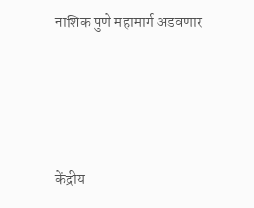नाशिक पुणे महामार्ग अडवणार




केंद्रीय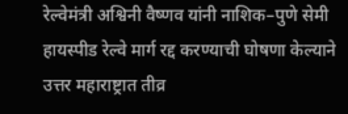रेल्वेमंत्री अश्विनी वैष्णव यांनी नाशिक–पुणे सेमी हायस्पीड रेल्वे मार्ग रद्द करण्याची घोषणा केल्याने उत्तर महाराष्ट्रात तीव्र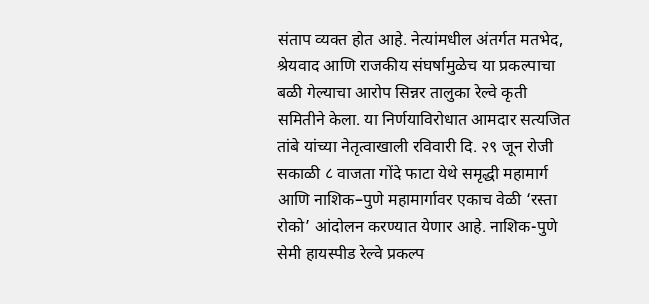संताप व्यक्त होत आहे. नेत्यांमधील अंतर्गत मतभेद, श्रेयवाद आणि राजकीय संघर्षामुळेच या प्रकल्पाचा बळी गेल्याचा आरोप सिन्नर तालुका रेल्वे कृती समितीने केला. या निर्णयाविरोधात आमदार सत्यजित तांबे यांच्या नेतृत्वाखाली रविवारी दि. २९ जून रोजी सकाळी ८ वाजता गोंदे फाटा येथे समृद्धी महामार्ग आणि नाशिक–पुणे महामार्गावर एकाच वेळी ‘रस्ता रोको’ आंदोलन करण्यात येणार आहे. नाशिक-पुणे सेमी हायस्पीड रेल्वे प्रकल्प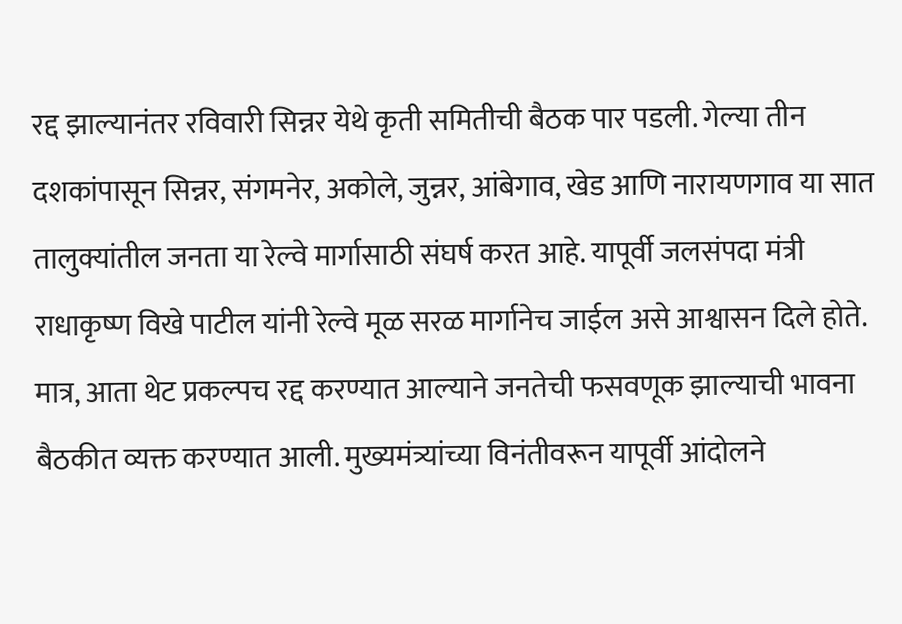रद्द झाल्यानंतर रविवारी सिन्नर येथे कृती समितीची बैठक पार पडली. गेल्या तीन दशकांपासून सिन्नर, संगमनेर, अकोले, जुन्नर, आंबेगाव, खेड आणि नारायणगाव या सात तालुक्यांतील जनता या रेल्वे मार्गासाठी संघर्ष करत आहे. यापूर्वी जलसंपदा मंत्री राधाकृष्ण विखे पाटील यांनी रेल्वे मूळ सरळ मार्गानेच जाईल असे आश्वासन दिले होते. मात्र, आता थेट प्रकल्पच रद्द करण्यात आल्याने जनतेची फसवणूक झाल्याची भावना बैठकीत व्यक्त करण्यात आली. मुख्यमंत्र्यांच्या विनंतीवरून यापूर्वी आंदोलने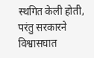स्थगित केली होती, परंतु सरकारने विश्वासघात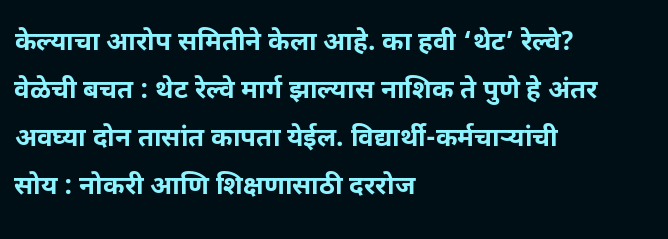केल्याचा आरोप समितीने केला आहे. का हवी ‘थेट’ रेल्वे?
वेळेची बचत : थेट रेल्वे मार्ग झाल्यास नाशिक ते पुणे हे अंतर अवघ्या दोन तासांत कापता येईल. विद्यार्थी-कर्मचाऱ्यांची सोय : नोकरी आणि शिक्षणासाठी दररोज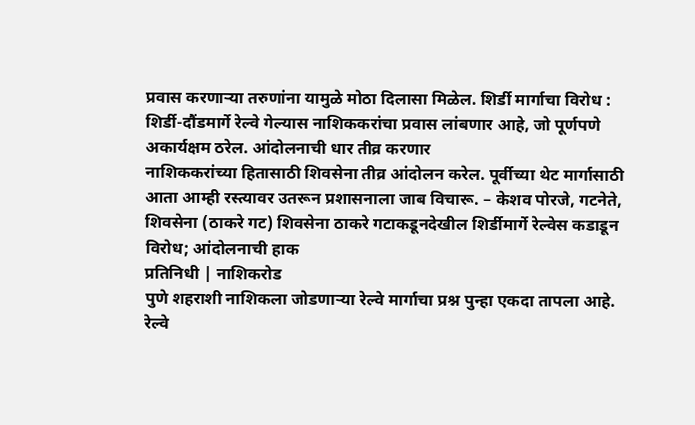प्रवास करणाऱ्या तरुणांना यामुळे मोठा दिलासा मिळेल. शिर्डी मार्गाचा विरोध : शिर्डी-दौंडमार्गे रेल्वे गेल्यास नाशिककरांचा प्रवास लांबणार आहे, जो पूर्णपणे अकार्यक्षम ठरेल. आंदोलनाची धार तीव्र करणार
नाशिककरांच्या हितासाठी शिवसेना तीव्र आंदोलन करेल. पूर्वीच्या थेट मार्गासाठी आता आम्ही रस्त्यावर उतरून प्रशासनाला जाब विचारू. – केशव पोरजे, गटनेते, शिवसेना (ठाकरे गट) शिवसेना ठाकरे गटाकडूनदेखील शिर्डीमार्गे रेल्वेस कडाडून विरोध; आंदोलनाची हाक
प्रतिनिधी | नाशिकरोड
पुणे शहराशी नाशिकला जोडणाऱ्या रेल्वे मार्गाचा प्रश्न पुन्हा एकदा तापला आहे. रेल्वे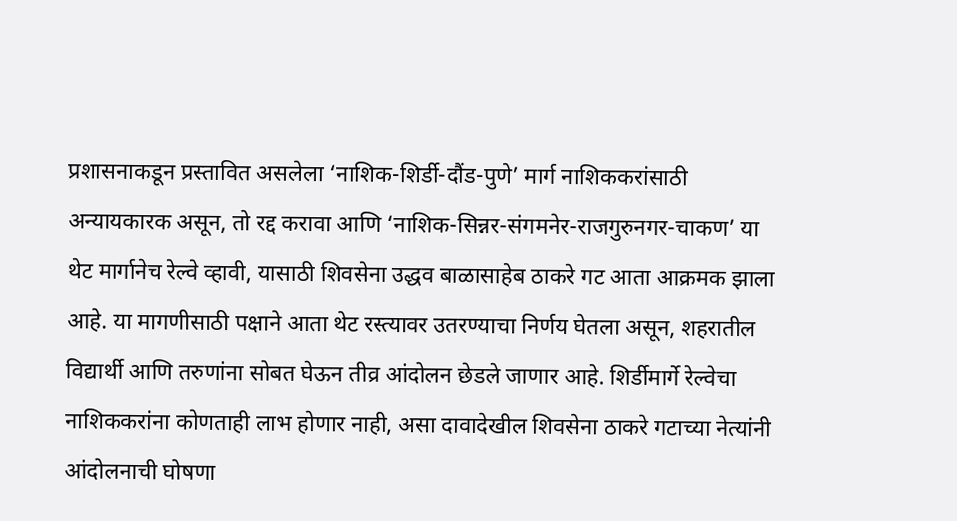प्रशासनाकडून प्रस्तावित असलेला ‘नाशिक-शिर्डी-दौंड-पुणे’ मार्ग नाशिककरांसाठी अन्यायकारक असून, तो रद्द करावा आणि ‘नाशिक-सिन्नर-संगमनेर-राजगुरुनगर-चाकण’ या थेट मार्गानेच रेल्वे व्हावी, यासाठी शिवसेना उद्धव बाळासाहेब ठाकरे गट आता आक्रमक झाला आहे. या मागणीसाठी पक्षाने आता थेट रस्त्यावर उतरण्याचा निर्णय घेतला असून, शहरातील विद्यार्थी आणि तरुणांना सोबत घेऊन तीव्र आंदोलन छेडले जाणार आहे. शिर्डीमार्गे रेल्वेचा नाशिककरांना कोणताही लाभ होणार नाही, असा दावादेखील शिवसेना ठाकरे गटाच्या नेत्यांनी आंदोलनाची घोषणा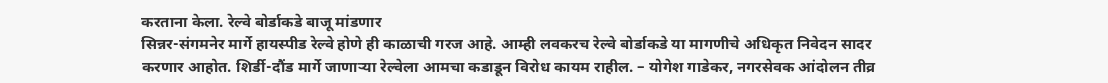करताना केला. रेल्वे बोर्डाकडे बाजू मांडणार
सिन्नर-संगमनेर मार्गे हायस्पीड रेल्वे होणे ही काळाची गरज आहे. आम्ही लवकरच रेल्वे बोर्डाकडे या मागणीचे अधिकृत निवेदन सादर करणार आहोत. शिर्डी-दौंड मार्गे जाणाऱ्या रेल्वेला आमचा कडाडून विरोध कायम राहील. – योगेश गाडेकर, नगरसेवक आंदोलन तीव्र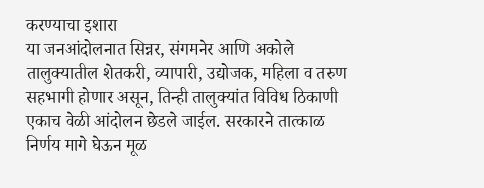करण्याचा इशारा
या जनआंदोलनात सिन्नर, संगमनेर आणि अकोले तालुक्यातील शेतकरी, व्यापारी, उद्योजक, महिला व तरुण सहभागी होणार असून, तिन्ही तालुक्यांत विविध ठिकाणी एकाच वेळी आंदोलन छेडले जाईल. सरकारने तात्काळ निर्णय मागे घेऊन मूळ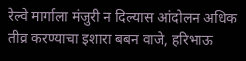रेल्वे मार्गाला मंजुरी न दिल्यास आंदोलन अधिक तीव्र करण्याचा इशारा बबन वाजे, हरिभाऊ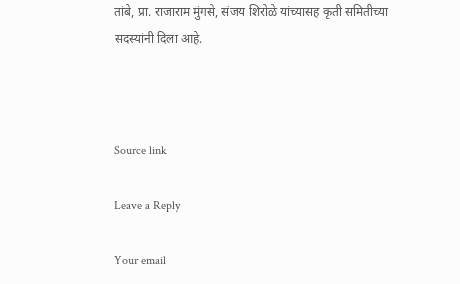तांबे, प्रा. राजाराम मुंगसे, संजय शिरोळे यांच्यासह कृती समितीच्या सदस्यांनी दिला आहे.



Source link

Leave a Reply

Your email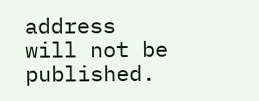address will not be published.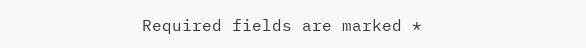Required fields are marked *